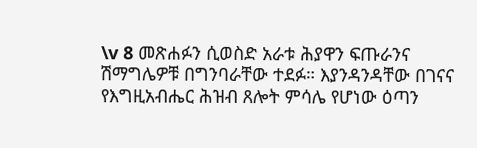\v 8 መጽሐፉን ሲወስድ አራቱ ሕያዋን ፍጡራንና ሽማግሌዎቹ በግንባራቸው ተደፉ። እያንዳንዳቸው በገናና የእግዚአብሔር ሕዝብ ጸሎት ምሳሌ የሆነው ዕጣን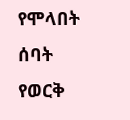የሞላበት ሰባት የወርቅ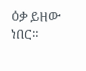ዕቃ ይዘው ነበር።